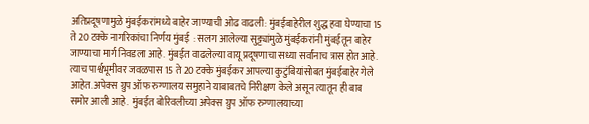अतिप्रदूषणामुळे मुंबईकरांमध्ये बाहेर जाण्याची ओढ वाढली: मुंबईबाहेरील शुद्ध हवा घेण्याचा 15 ते 20 टक्के नागरिकांचा निर्णय मुंबई  : सलग आलेल्या सुट्ट्यांमुळे मुंबईकरांनी मुंबईतून बाहेर जाण्याचा मार्ग निवडला आहे. मुंबईत वाढलेल्या वायू प्रदूषणाचा सध्या सर्वांनाच त्रास होत आहे. त्याच पार्श्वभूमीवर जवळपास 15 ते 20 टक्के मुंबईकर आपल्या कुटुंबियांसोबत मुंबईबाहेर गेले आहेत. अपेक्स ग्रुप ऑफ रुग्णालय समुहाने याबाबतचे निरीक्षण केले असून त्यातून ही बाब समोर आली आहे.  मुंबईत बोरिवलीच्या अपेक्स ग्रुप ऑफ रुग्णालयाच्या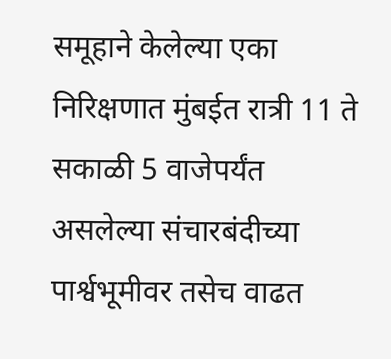समूहाने केलेल्या एका निरिक्षणात मुंबईत रात्री 11 ते सकाळी 5 वाजेपर्यंत असलेल्या संचारबंदीच्या पार्श्वभूमीवर तसेच वाढत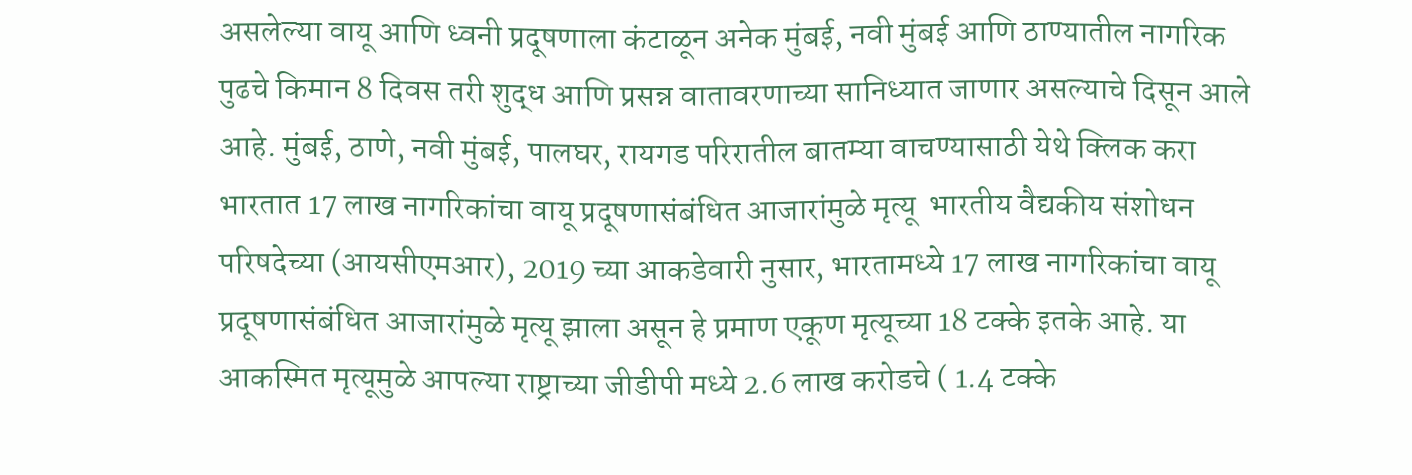असलेल्या वायू आणि ध्वनी प्रदूषणाला कंटाळून अनेक मुंबई, नवी मुंबई आणि ठाण्यातील नागरिक पुढचे किमान 8 दिवस तरी शुद्ध आणि प्रसन्न वातावरणाच्या सानिध्यात जाणार असल्याचे दिसून आले आहे. मुंबई, ठाणे, नवी मुंबई, पालघर, रायगड परिरातील बातम्या वाचण्यासाठी येथे क्लिक करा भारतात 17 लाख नागरिकांचा वायू प्रदूषणासंबंधित आजारांमुळे मृत्यू  भारतीय वैद्यकीय संशोधन परिषदेच्या (आयसीएमआर), 2019 च्या आकडेवारी नुसार, भारतामध्ये 17 लाख नागरिकांचा वायू प्रदूषणासंबंधित आजारांमुळे मृत्यू झाला असून हे प्रमाण एकूण मृत्यूच्या 18 टक्के इतके आहे. या आकस्मित मृत्यूमुळे आपल्या राष्ट्राच्या जीडीपी मध्ये 2.6 लाख करोडचे ( 1.4 टक्के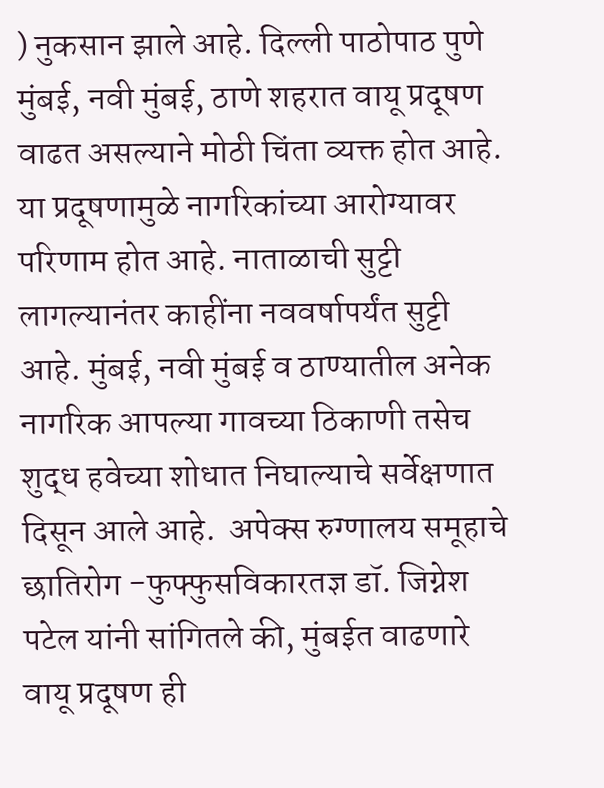) नुकसान झाले आहे. दिल्ली पाठोपाठ पुणे मुंबई, नवी मुंबई, ठाणे शहरात वायू प्रदूषण वाढत असल्याने मोठी चिंता व्यक्त होत आहे. या प्रदूषणामुळे नागरिकांच्या आरोग्यावर परिणाम होत आहे. नाताळाची सुट्टी लागल्यानंतर काहींना नववर्षापर्यंत सुट्टी आहे. मुंबई, नवी मुंबई व ठाण्यातील अनेक नागरिक आपल्या गावच्या ठिकाणी तसेच शुद्ध हवेच्या शोधात निघाल्याचे सर्वेक्षणात दिसून आले आहे.  अपेक्स रुग्णालय समूहाचे छातिरोग -फुफ्फुसविकारतज्ञ डॉ. जिग्नेश पटेल यांनी सांगितले की, मुंबईत वाढणारे वायू प्रदूषण ही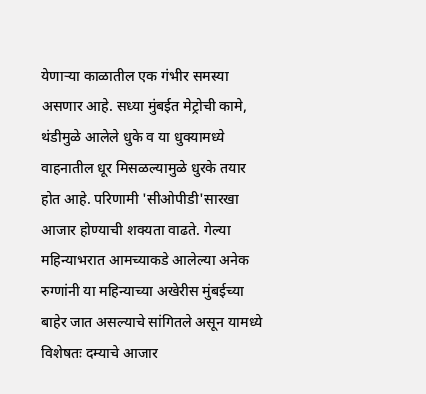येणाऱ्या काळातील एक गंभीर समस्या असणार आहे. सध्या मुंबईत मेट्रोची कामे, थंडीमुळे आलेले धुके व या धुक्यामध्ये वाहनातील धूर मिसळल्यामुळे धुरके तयार होत आहे. परिणामी 'सीओपीडी'सारखा आजार होण्याची शक्यता वाढते. गेल्या महिन्याभरात आमच्याकडे आलेल्या अनेक रुग्णांनी या महिन्याच्या अखेरीस मुंबईच्या बाहेर जात असल्याचे सांगितले असून यामध्ये विशेषतः दम्याचे आजार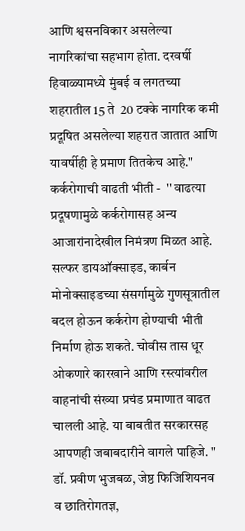आणि श्वसनविकार असलेल्या नागरिकांचा सहभाग होता. दरवर्षी हिवाळ्यामध्ये मुंबई व लगतच्या शहरातील 15 ते  20 टक्के नागरिक कमी प्रदूषित असलेल्या शहरात जातात आणि यावर्षीही हे प्रमाण तितकेच आहे."    कर्करोगाची वाढती भीती -  '' वाढत्या प्रदूषणामुळे कर्करोगासह अन्य आजारांनादेखील निमंत्रण मिळत आहे. सल्फर डायऑक्साइड, कार्बन मोनोक्साइडच्या संसर्गामुळे गुणसूत्रातील बदल होऊन कर्करोग होण्याची भीती निर्माण होऊ शकते. चोवीस तास धूर ओकणारे कारखाने आणि रस्त्यांवरील वाहनांची संख्या प्रचंड प्रमाणात वाढत चालली आहे. या बाबतीत सरकारसह आपणही जबाबदारीने वागले पाहिजे. "  डॉ. प्रवीण भुजबळ, जेष्ठ फिजिशियनव व छातिरोगतज्ञ,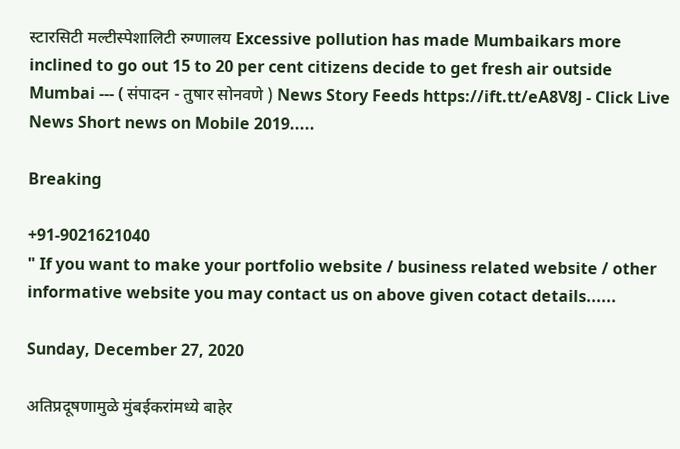स्टारसिटी मल्टीस्पेशालिटी रुग्णालय Excessive pollution has made Mumbaikars more inclined to go out 15 to 20 per cent citizens decide to get fresh air outside Mumbai --- ( संपादन - तुषार सोनवणे ) News Story Feeds https://ift.tt/eA8V8J - Click Live News Short news on Mobile 2019.....

Breaking

+91-9021621040
" If you want to make your portfolio website / business related website / other informative website you may contact us on above given cotact details......

Sunday, December 27, 2020

अतिप्रदूषणामुळे मुंबईकरांमध्ये बाहेर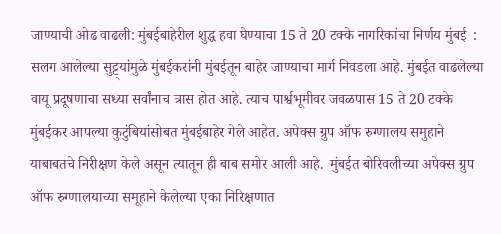जाण्याची ओढ वाढली: मुंबईबाहेरील शुद्ध हवा घेण्याचा 15 ते 20 टक्के नागरिकांचा निर्णय मुंबई  : सलग आलेल्या सुट्ट्यांमुळे मुंबईकरांनी मुंबईतून बाहेर जाण्याचा मार्ग निवडला आहे. मुंबईत वाढलेल्या वायू प्रदूषणाचा सध्या सर्वांनाच त्रास होत आहे. त्याच पार्श्वभूमीवर जवळपास 15 ते 20 टक्के मुंबईकर आपल्या कुटुंबियांसोबत मुंबईबाहेर गेले आहेत. अपेक्स ग्रुप ऑफ रुग्णालय समुहाने याबाबतचे निरीक्षण केले असून त्यातून ही बाब समोर आली आहे.  मुंबईत बोरिवलीच्या अपेक्स ग्रुप ऑफ रुग्णालयाच्या समूहाने केलेल्या एका निरिक्षणात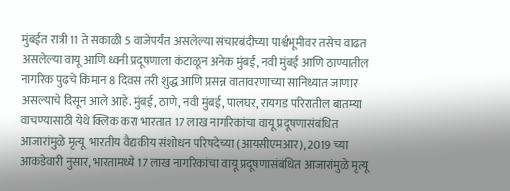मुंबईत रात्री 11 ते सकाळी 5 वाजेपर्यंत असलेल्या संचारबंदीच्या पार्श्वभूमीवर तसेच वाढत असलेल्या वायू आणि ध्वनी प्रदूषणाला कंटाळून अनेक मुंबई, नवी मुंबई आणि ठाण्यातील नागरिक पुढचे किमान 8 दिवस तरी शुद्ध आणि प्रसन्न वातावरणाच्या सानिध्यात जाणार असल्याचे दिसून आले आहे. मुंबई, ठाणे, नवी मुंबई, पालघर, रायगड परिरातील बातम्या वाचण्यासाठी येथे क्लिक करा भारतात 17 लाख नागरिकांचा वायू प्रदूषणासंबंधित आजारांमुळे मृत्यू  भारतीय वैद्यकीय संशोधन परिषदेच्या (आयसीएमआर), 2019 च्या आकडेवारी नुसार, भारतामध्ये 17 लाख नागरिकांचा वायू प्रदूषणासंबंधित आजारांमुळे मृत्यू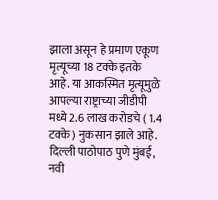झाला असून हे प्रमाण एकूण मृत्यूच्या 18 टक्के इतके आहे. या आकस्मित मृत्यूमुळे आपल्या राष्ट्राच्या जीडीपी मध्ये 2.6 लाख करोडचे ( 1.4 टक्के ) नुकसान झाले आहे. दिल्ली पाठोपाठ पुणे मुंबई, नवी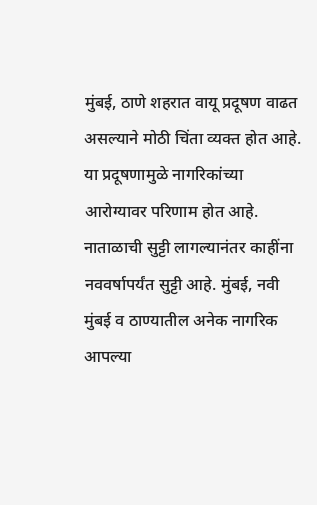मुंबई, ठाणे शहरात वायू प्रदूषण वाढत असल्याने मोठी चिंता व्यक्त होत आहे. या प्रदूषणामुळे नागरिकांच्या आरोग्यावर परिणाम होत आहे. नाताळाची सुट्टी लागल्यानंतर काहींना नववर्षापर्यंत सुट्टी आहे. मुंबई, नवी मुंबई व ठाण्यातील अनेक नागरिक आपल्या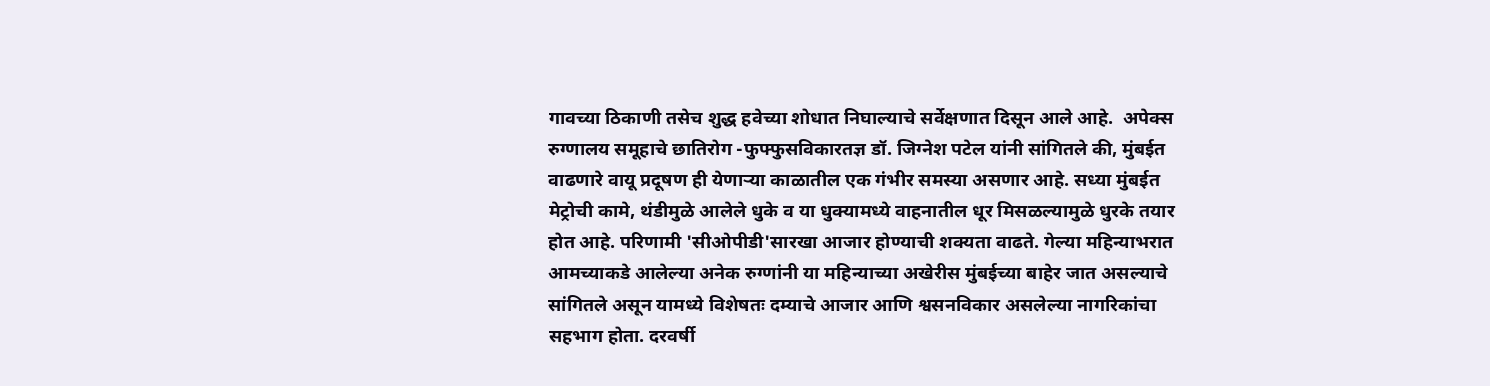गावच्या ठिकाणी तसेच शुद्ध हवेच्या शोधात निघाल्याचे सर्वेक्षणात दिसून आले आहे.  अपेक्स रुग्णालय समूहाचे छातिरोग -फुफ्फुसविकारतज्ञ डॉ. जिग्नेश पटेल यांनी सांगितले की, मुंबईत वाढणारे वायू प्रदूषण ही येणाऱ्या काळातील एक गंभीर समस्या असणार आहे. सध्या मुंबईत मेट्रोची कामे, थंडीमुळे आलेले धुके व या धुक्यामध्ये वाहनातील धूर मिसळल्यामुळे धुरके तयार होत आहे. परिणामी 'सीओपीडी'सारखा आजार होण्याची शक्यता वाढते. गेल्या महिन्याभरात आमच्याकडे आलेल्या अनेक रुग्णांनी या महिन्याच्या अखेरीस मुंबईच्या बाहेर जात असल्याचे सांगितले असून यामध्ये विशेषतः दम्याचे आजार आणि श्वसनविकार असलेल्या नागरिकांचा सहभाग होता. दरवर्षी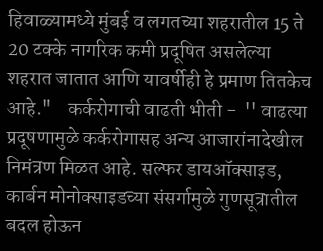हिवाळ्यामध्ये मुंबई व लगतच्या शहरातील 15 ते  20 टक्के नागरिक कमी प्रदूषित असलेल्या शहरात जातात आणि यावर्षीही हे प्रमाण तितकेच आहे."    कर्करोगाची वाढती भीती -  '' वाढत्या प्रदूषणामुळे कर्करोगासह अन्य आजारांनादेखील निमंत्रण मिळत आहे. सल्फर डायऑक्साइड, कार्बन मोनोक्साइडच्या संसर्गामुळे गुणसूत्रातील बदल होऊन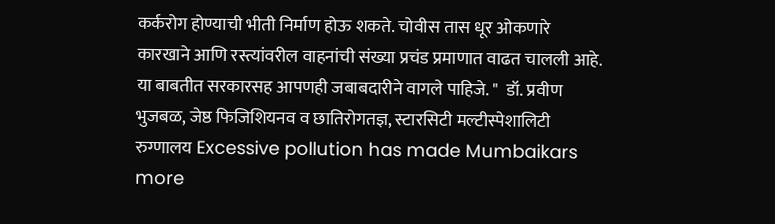कर्करोग होण्याची भीती निर्माण होऊ शकते. चोवीस तास धूर ओकणारे कारखाने आणि रस्त्यांवरील वाहनांची संख्या प्रचंड प्रमाणात वाढत चालली आहे. या बाबतीत सरकारसह आपणही जबाबदारीने वागले पाहिजे. "  डॉ. प्रवीण भुजबळ, जेष्ठ फिजिशियनव व छातिरोगतज्ञ, स्टारसिटी मल्टीस्पेशालिटी रुग्णालय Excessive pollution has made Mumbaikars more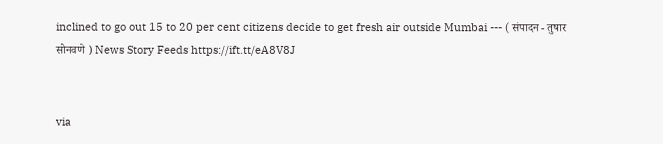inclined to go out 15 to 20 per cent citizens decide to get fresh air outside Mumbai --- ( संपादन - तुषार सोनवणे ) News Story Feeds https://ift.tt/eA8V8J


via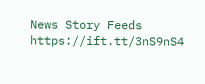News Story Feeds https://ift.tt/3nS9nS4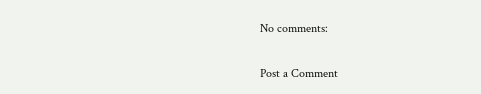No comments:

Post a Comment